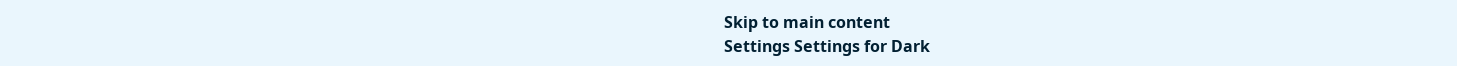Skip to main content
Settings Settings for Dark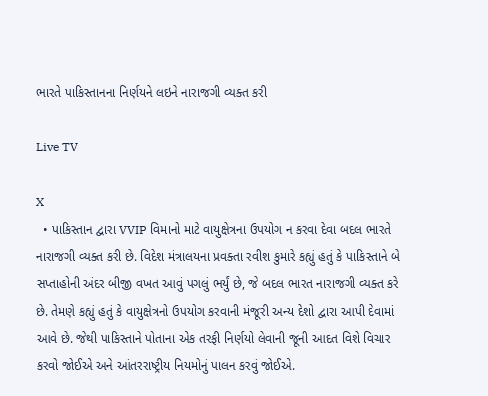ભારતે પાકિસ્તાનના નિર્ણયને લઇને નારાજગી વ્યક્ત કરી

Live TV

X
  • પાકિસ્તાન દ્વારા VVIP વિમાનો માટે વાયુક્ષેત્રના ઉપયોગ ન કરવા દેવા બદલ ભારતે નારાજગી વ્યક્ત કરી છે. વિદેશ મંત્રાલયના પ્રવક્તા રવીશ કુમારે કહ્યું હતું કે પાકિસ્તાને બે સપ્તાહોની અંદર બીજી વખત આવું પગલું ભર્યું છે, જે બદલ ભારત નારાજગી વ્યક્ત કરે છે. તેમણે કહ્યું હતું કે વાયુક્ષેત્રનો ઉપયોગ કરવાની મંજૂરી અન્ય દેશો દ્વારા આપી દેવામાં આવે છે. જેથી પાકિસ્તાને પોતાના એક તરફી નિર્ણયો લેવાની જૂની આદત વિશે વિચાર કરવો જોઈએ અને આંતરરાષ્ટ્રીય નિયમોનું પાલન કરવું જોઈએ.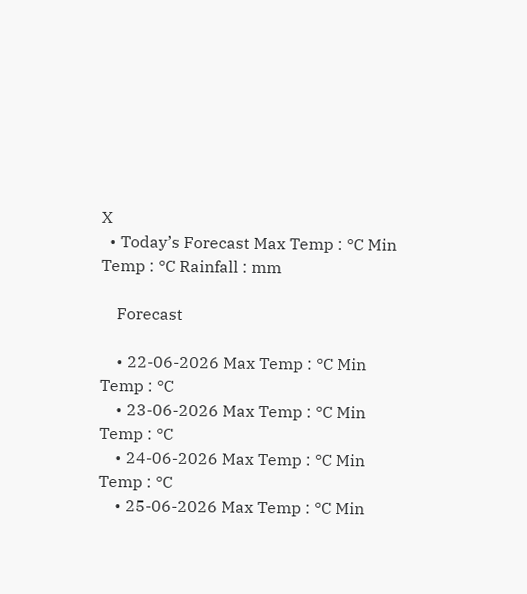X
  • Today’s Forecast Max Temp : °C Min Temp : °C Rainfall : mm

    Forecast

    • 22-06-2026 Max Temp : °C Min Temp : °C
    • 23-06-2026 Max Temp : °C Min Temp : °C
    • 24-06-2026 Max Temp : °C Min Temp : °C
    • 25-06-2026 Max Temp : °C Min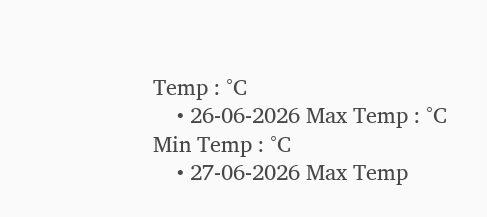Temp : °C
    • 26-06-2026 Max Temp : °C Min Temp : °C
    • 27-06-2026 Max Temp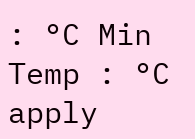: °C Min Temp : °C
apply